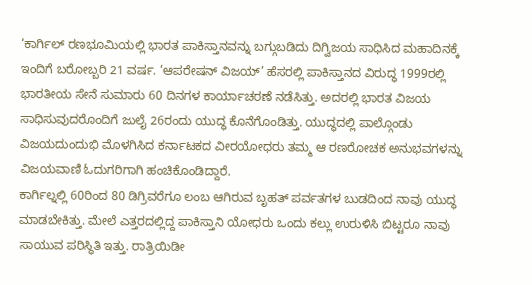‘ಕಾರ್ಗಿಲ್ ರಣಭೂಮಿಯಲ್ಲಿ ಭಾರತ ಪಾಕಿಸ್ತಾನವನ್ನು ಬಗ್ಗುಬಡಿದು ದಿಗ್ವಿಜಯ ಸಾಧಿಸಿದ ಮಹಾದಿನಕ್ಕೆ ಇಂದಿಗೆ ಬರೋಬ್ಬರಿ 21 ವರ್ಷ. ‘ಆಪರೇಷನ್ ವಿಜಯ್’ ಹೆಸರಲ್ಲಿ ಪಾಕಿಸ್ತಾನದ ವಿರುದ್ಧ 1999ರಲ್ಲಿ ಭಾರತೀಯ ಸೇನೆ ಸುಮಾರು 60 ದಿನಗಳ ಕಾರ್ಯಾಚರಣೆ ನಡೆಸಿತ್ತು. ಅದರಲ್ಲಿ ಭಾರತ ವಿಜಯ ಸಾಧಿಸುವುದರೊಂದಿಗೆ ಜುಲೈ 26ರಂದು ಯುದ್ಧ ಕೊನೆಗೊಂಡಿತ್ತು. ಯುದ್ಧದಲ್ಲಿ ಪಾಲ್ಗೊಂಡು ವಿಜಯದುಂದುಭಿ ಮೊಳಗಿಸಿದ ಕರ್ನಾಟಕದ ವೀರಯೋಧರು ತಮ್ಮ ಆ ರಣರೋಚಕ ಅನುಭವಗಳನ್ನು ವಿಜಯವಾಣಿ ಓದುಗರಿಗಾಗಿ ಹಂಚಿಕೊಂಡಿದ್ದಾರೆ.
ಕಾರ್ಗಿಲ್ನಲ್ಲಿ 60ರಿಂದ 80 ಡಿಗ್ರಿವರೆಗೂ ಲಂಬ ಆಗಿರುವ ಬೃಹತ್ ಪರ್ವತಗಳ ಬುಡದಿಂದ ನಾವು ಯುದ್ಧ ಮಾಡಬೇಕಿತ್ತು. ಮೇಲೆ ಎತ್ತರದಲ್ಲಿದ್ದ ಪಾಕಿಸ್ತಾನಿ ಯೋಧರು ಒಂದು ಕಲ್ಲು ಉರುಳಿಸಿ ಬಿಟ್ಟರೂ ನಾವು ಸಾಯುವ ಪರಿಸ್ಥಿತಿ ಇತ್ತು. ರಾತ್ರಿಯಿಡೀ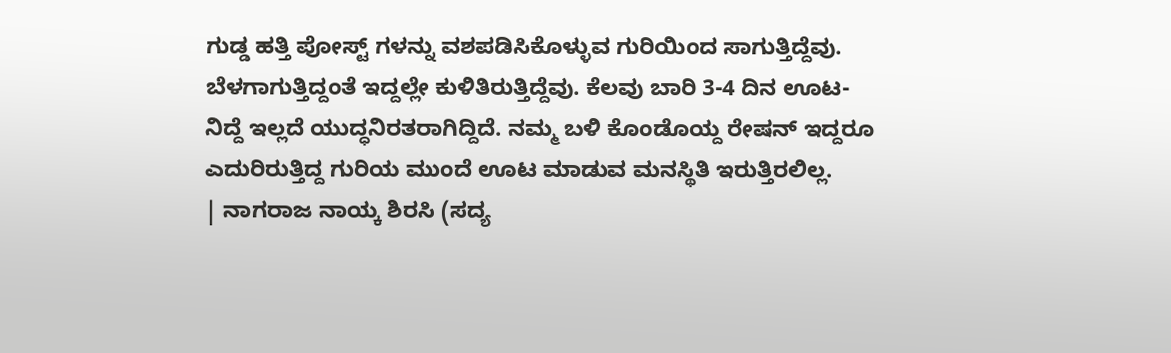ಗುಡ್ಡ ಹತ್ತಿ ಪೋಸ್ಟ್ ಗಳನ್ನು ವಶಪಡಿಸಿಕೊಳ್ಳುವ ಗುರಿಯಿಂದ ಸಾಗುತ್ತಿದ್ದೆವು. ಬೆಳಗಾಗುತ್ತಿದ್ದಂತೆ ಇದ್ದಲ್ಲೇ ಕುಳಿತಿರುತ್ತಿದ್ದೆವು. ಕೆಲವು ಬಾರಿ 3-4 ದಿನ ಊಟ-ನಿದ್ದೆ ಇಲ್ಲದೆ ಯುದ್ಧನಿರತರಾಗಿದ್ದಿದೆ. ನಮ್ಮ ಬಳಿ ಕೊಂಡೊಯ್ದ ರೇಷನ್ ಇದ್ದರೂ ಎದುರಿರುತ್ತಿದ್ದ ಗುರಿಯ ಮುಂದೆ ಊಟ ಮಾಡುವ ಮನಸ್ಥಿತಿ ಇರುತ್ತಿರಲಿಲ್ಲ.
| ನಾಗರಾಜ ನಾಯ್ಕ ಶಿರಸಿ (ಸದ್ಯ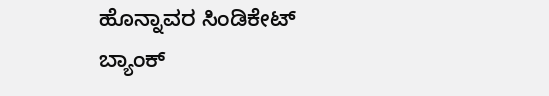ಹೊನ್ನಾವರ ಸಿಂಡಿಕೇಟ್ ಬ್ಯಾಂಕ್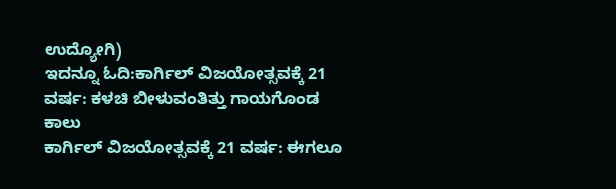ಉದ್ಯೋಗಿ)
ಇದನ್ನೂ ಓದಿ:ಕಾರ್ಗಿಲ್ ವಿಜಯೋತ್ಸವಕ್ಕೆ 21 ವರ್ಷ: ಕಳಚಿ ಬೀಳುವಂತಿತ್ತು ಗಾಯಗೊಂಡ ಕಾಲು
ಕಾರ್ಗಿಲ್ ವಿಜಯೋತ್ಸವಕ್ಕೆ 21 ವರ್ಷ: ಈಗಲೂ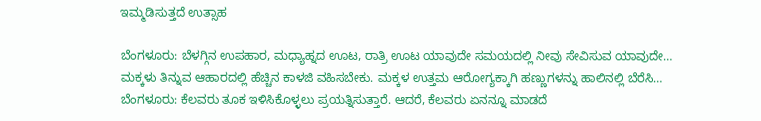ಇಮ್ಮಡಿಸುತ್ತದೆ ಉತ್ಸಾಹ

ಬೆಂಗಳೂರು: ಬೆಳಗ್ಗಿನ ಉಪಹಾರ, ಮಧ್ಯಾಹ್ನದ ಊಟ, ರಾತ್ರಿ ಊಟ ಯಾವುದೇ ಸಮಯದಲ್ಲಿ ನೀವು ಸೇವಿಸುವ ಯಾವುದೇ…
ಮಕ್ಕಳು ತಿನ್ನುವ ಆಹಾರದಲ್ಲಿ ಹೆಚ್ಚಿನ ಕಾಳಜಿ ವಹಿಸಬೇಕು. ಮಕ್ಕಳ ಉತ್ತಮ ಆರೋಗ್ಯಕ್ಕಾಗಿ ಹಣ್ಣುಗಳನ್ನು ಹಾಲಿನಲ್ಲಿ ಬೆರೆಸಿ…
ಬೆಂಗಳೂರು: ಕೆಲವರು ತೂಕ ಇಳಿಸಿಕೊಳ್ಳಲು ಪ್ರಯತ್ನಿಸುತ್ತಾರೆ. ಆದರೆ, ಕೆಲವರು ಏನನ್ನೂ ಮಾಡದೆ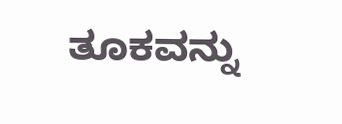ತೂಕವನ್ನು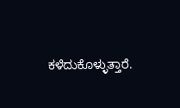ಕಳೆದುಕೊಳ್ಳುತ್ತಾರೆ.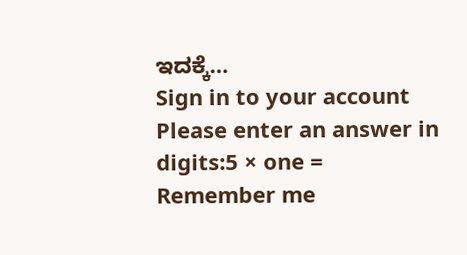ಇದಕ್ಕೆ…
Sign in to your account
Please enter an answer in digits:5 × one =
Remember me